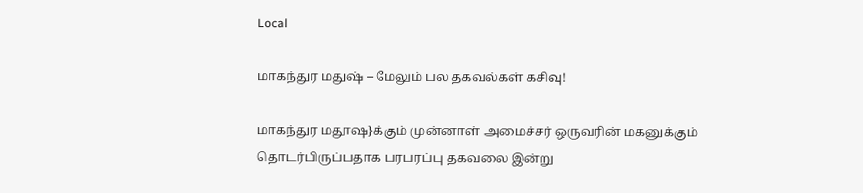Local

மாகந்துர மதுஷ் – மேலும் பல தகவல்கள் கசிவு!

மாகந்துர மதூஷ}க்கும் முன்னாள் அமைச்சர் ஒருவரின் மகனுக்கும் தொடர்பிருப்பதாக பரபரப்பு தகவலை இன்று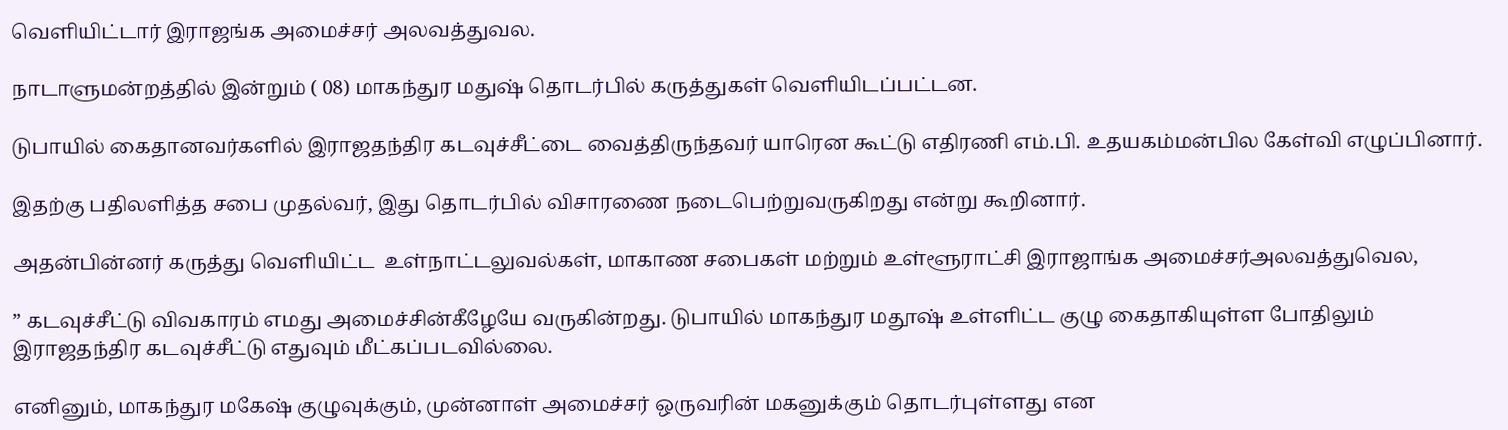வெளியிட்டார் இராஜங்க அமைச்சர் அலவத்துவல.

நாடாளுமன்றத்தில் இன்றும் ( 08) மாகந்துர மதுஷ் தொடர்பில் கருத்துகள் வெளியிடப்பட்டன.

டுபாயில் கைதானவர்களில் இராஜதந்திர கடவுச்சீட்டை வைத்திருந்தவர் யாரென கூட்டு எதிரணி எம்.பி. உதயகம்மன்பில கேள்வி எழுப்பினார்.

இதற்கு பதிலளித்த சபை முதல்வர், இது தொடர்பில் விசாரணை நடைபெற்றுவருகிறது என்று கூறினார்.

அதன்பின்னர் கருத்து வெளியிட்ட  உள்நாட்டலுவல்கள், மாகாண சபைகள் மற்றும் உள்ளூராட்சி இராஜாங்க அமைச்சர்அலவத்துவெல,

” கடவுச்சீட்டு விவகாரம் எமது அமைச்சின்கீழேயே வருகின்றது. டுபாயில் மாகந்துர மதூஷ் உள்ளிட்ட குழு கைதாகியுள்ள போதிலும் இராஜதந்திர கடவுச்சீட்டு எதுவும் மீட்கப்படவில்லை.

எனினும், மாகந்துர மகேஷ் குழுவுக்கும், முன்னாள் அமைச்சர் ஒருவரின் மகனுக்கும் தொடர்புள்ளது என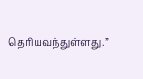தெரியவந்துள்ளது.”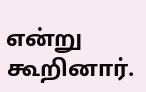என்று கூறினார்.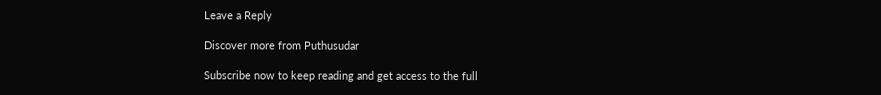Leave a Reply

Discover more from Puthusudar

Subscribe now to keep reading and get access to the full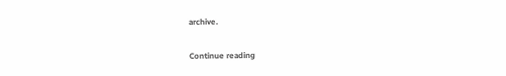archive.

Continue reading